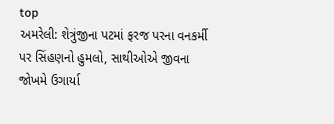top
અમરેલી: શેત્રુંજીના પટમાં ફરજ પરના વનકર્મી પર સિંહણનો હુમલો, સાથીઓએ જીવના જોખમે ઉગાર્યા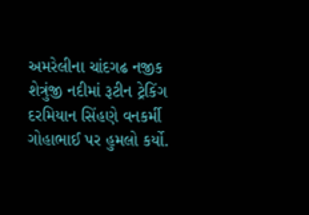અમરેલીના ચાંદગઢ નજીક શેત્રુંજી નદીમાં રૂટીન ટ્રેકિંગ દરમિયાન સિંહણે વનકર્મી ગોહાભાઈ પર હુમલો કર્યો.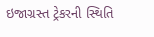ઇજાગ્રસ્ત ટ્રેકરની સ્થિતિ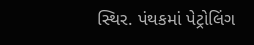સ્થિર. પંથકમાં પેટ્રોલિંગ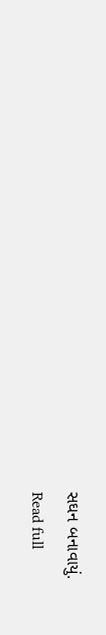સઘન બનાવાયું.
Read full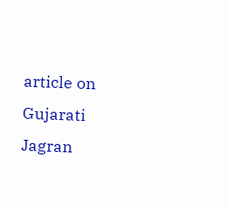article on Gujarati Jagran